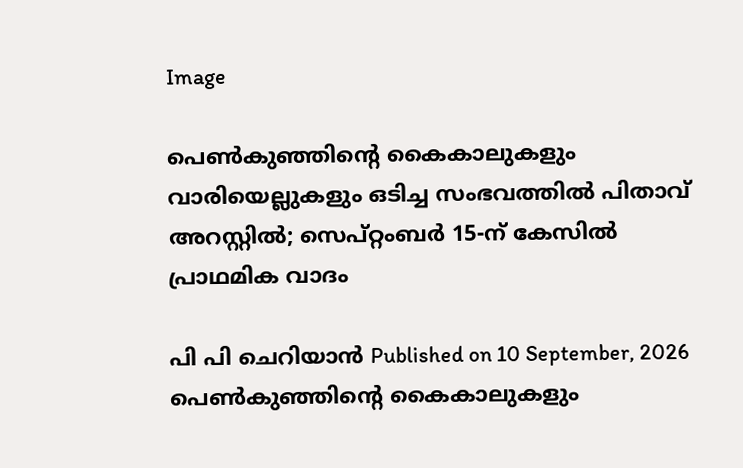Image

പെണ്‍കുഞ്ഞിന്റെ കൈകാലുകളും വാരിയെല്ലുകളും ഒടിച്ച സംഭവത്തില്‍ പിതാവ് അറസ്റ്റില്‍; സെപ്റ്റംബര്‍ 15-ന് കേസില്‍ പ്രാഥമിക വാദം

പി പി ചെറിയാന്‍ Published on 10 September, 2026
പെണ്‍കുഞ്ഞിന്റെ കൈകാലുകളും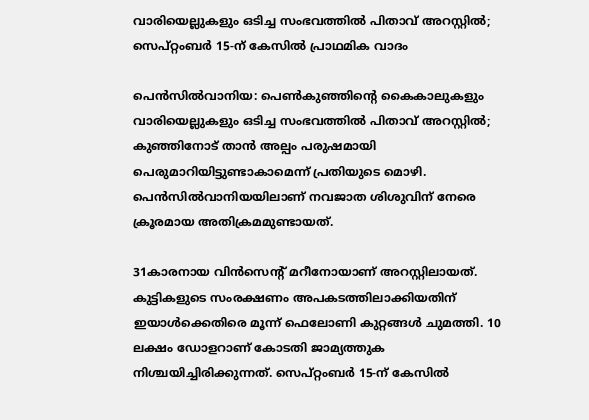വാരിയെല്ലുകളും ഒടിച്ച സംഭവത്തില്‍ പിതാവ് അറസ്റ്റില്‍; സെപ്റ്റംബര്‍ 15-ന് കേസില്‍ പ്രാഥമിക വാദം

പെന്‍സില്‍വാനിയ: പെണ്‍കുഞ്ഞിന്റെ കൈകാലുകളും വാരിയെല്ലുകളും ഒടിച്ച സംഭവത്തില്‍ പിതാവ് അറസ്റ്റില്‍; കുഞ്ഞിനോട് താന്‍ അല്പം പരുഷമായി പെരുമാറിയിട്ടുണ്ടാകാമെന്ന് പ്രതിയുടെ മൊഴി. പെന്‍സില്‍വാനിയയിലാണ് നവജാത ശിശുവിന് നേരെ ക്രൂരമായ അതിക്രമമുണ്ടായത്.

31കാരനായ വിന്‍സെന്റ് മറീനോയാണ് അറസ്റ്റിലായത്. കുട്ടികളുടെ സംരക്ഷണം അപകടത്തിലാക്കിയതിന് ഇയാള്‍ക്കെതിരെ മൂന്ന് ഫെലോണി കുറ്റങ്ങള്‍ ചുമത്തി. 10 ലക്ഷം ഡോളറാണ് കോടതി ജാമ്യത്തുക നിശ്ചയിച്ചിരിക്കുന്നത്. സെപ്റ്റംബര്‍ 15-ന് കേസില്‍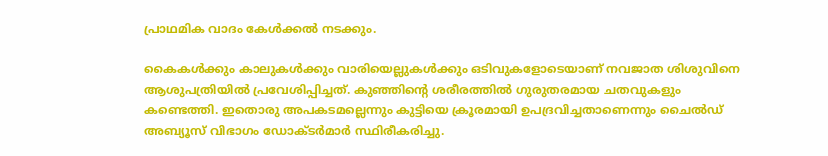പ്രാഥമിക വാദം കേള്‍ക്കല്‍ നടക്കും.

കൈകള്‍ക്കും കാലുകള്‍ക്കും വാരിയെല്ലുകള്‍ക്കും ഒടിവുകളോടെയാണ് നവജാത ശിശുവിനെ ആശുപത്രിയില്‍ പ്രവേശിപ്പിച്ചത്. കുഞ്ഞിന്റെ ശരീരത്തില്‍ ഗുരുതരമായ ചതവുകളും കണ്ടെത്തി. ഇതൊരു അപകടമല്ലെന്നും കുട്ടിയെ ക്രൂരമായി ഉപദ്രവിച്ചതാണെന്നും ചൈല്‍ഡ് അബ്യൂസ് വിഭാഗം ഡോക്ടര്‍മാര്‍ സ്ഥിരീകരിച്ചു.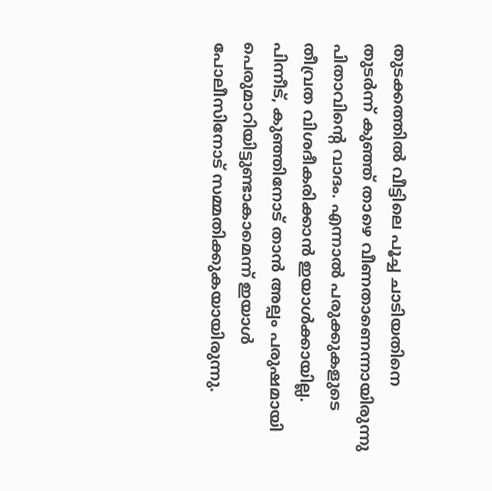തുടക്കത്തില്‍ വീട്ടിലെ പൂച്ച ചാടിയതിനെ തുടര്‍ന്ന് കുഞ്ഞ് താഴെ വീണതാണെന്നായിരുന്നു പിതാവിന്റെ വാദം. എന്നാല്‍ പരുക്കുകളുടെ തീവ്രത വിശദീകരിക്കാന്‍ ഇയാള്‍ക്കായില്ല. പിന്നീട്, കുഞ്ഞിനോട് താന്‍ അല്പം പരുഷമായി പെരുമാറിയിട്ടുണ്ടാകാമെന്ന് ഇയാള്‍ പോലീസിനോട് സമ്മതിക്കുകയായിരുന്നു.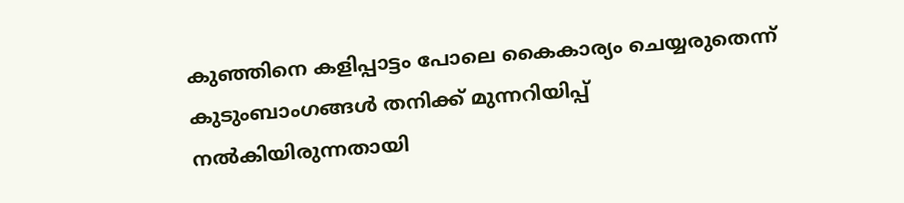കുഞ്ഞിനെ കളിപ്പാട്ടം പോലെ കൈകാര്യം ചെയ്യരുതെന്ന് കുടുംബാംഗങ്ങള്‍ തനിക്ക് മുന്നറിയിപ്പ് നല്‍കിയിരുന്നതായി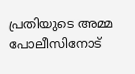പ്രതിയുടെ അമ്മ പോലീസിനോട്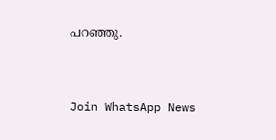പറഞ്ഞു.


Join WhatsApp News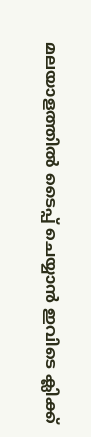മലയാളത്തില്‍ ടൈപ്പ് ചെയ്യാന്‍ ഇവിടെ ക്ലിക്ക്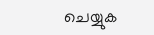ചെയ്യുക